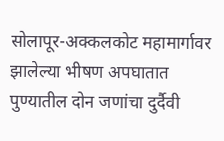सोलापूर-अक्कलकोट महामार्गावर झालेल्या भीषण अपघातात पुण्यातील दोन जणांचा दुर्दैवी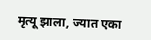मृत्यू झाला, ज्यात एका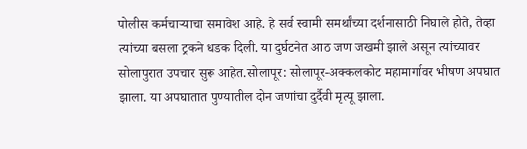पोलीस कर्मचाऱ्याचा समावेश आहे. हे सर्व स्वामी समर्थांच्या दर्शनासाठी निघाले होते, तेव्हा त्यांच्या बसला ट्रकने धडक दिली. या दुर्घटनेत आठ जण जखमी झाले असून त्यांच्यावर सोलापुरात उपचार सुरू आहेत.सोलापूर: सोलापूर-अक्कलकोट महामार्गावर भीषण अपघात झाला. या अपघातात पुण्यातील दोन जणांचा दुर्दैवी मृत्यू झाला.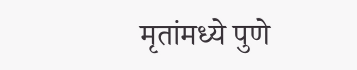मृतांमध्ये पुणे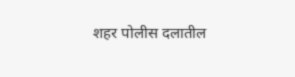शहर पोलीस दलातील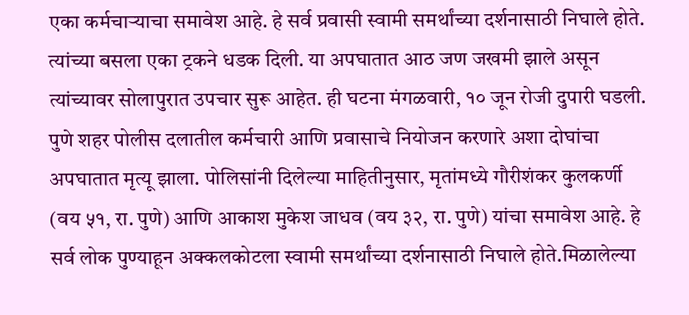एका कर्मचाऱ्याचा समावेश आहे. हे सर्व प्रवासी स्वामी समर्थांच्या दर्शनासाठी निघाले होते. त्यांच्या बसला एका ट्रकने धडक दिली. या अपघातात आठ जण जखमी झाले असून त्यांच्यावर सोलापुरात उपचार सुरू आहेत. ही घटना मंगळवारी, १० जून रोजी दुपारी घडली.
पुणे शहर पोलीस दलातील कर्मचारी आणि प्रवासाचे नियोजन करणारे अशा दोघांचा अपघातात मृत्यू झाला. पोलिसांनी दिलेल्या माहितीनुसार, मृतांमध्ये गौरीशंकर कुलकर्णी (वय ५१, रा. पुणे) आणि आकाश मुकेश जाधव (वय ३२, रा. पुणे) यांचा समावेश आहे. हे सर्व लोक पुण्याहून अक्कलकोटला स्वामी समर्थांच्या दर्शनासाठी निघाले होते.मिळालेल्या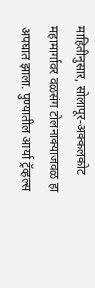माहितीनुसार, सोलापूर-अक्कलकोट महामार्गावर वळसंग टोलनाक्याजवळ हा अपघात झाला. पुण्यातील आर्या ट्रॅव्हल्स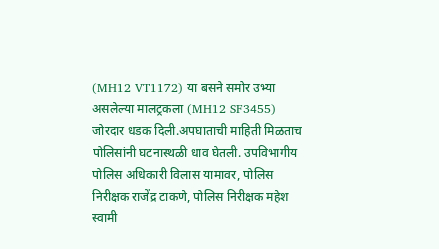(MH12 VT1172) या बसने समोर उभ्या असलेल्या मालट्रकला (MH12 SF3455) जोरदार धडक दिली.अपघाताची माहिती मिळताच पोलिसांनी घटनास्थळी धाव घेतली. उपविभागीय पोलिस अधिकारी विलास यामावर, पोलिस निरीक्षक राजेंद्र टाकणे, पोलिस निरीक्षक महेश स्वामी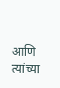आणि त्यांच्या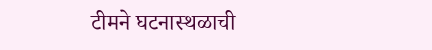टीमने घटनास्थळाची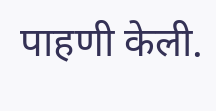पाहणी केली.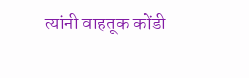त्यांनी वाहतूक कोंडी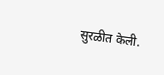सुरळीत केली.